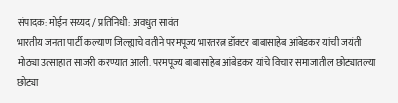संपादक: मोईन सय्यद / प्रतिनिधी: अवधुत सावंत
भारतीय जनता पार्टी कल्याण जिल्ह्याचे वतीने परमपूज्य भारतरत्न डॉक्टर बाबासाहेब आंबेडकर यांची जयंती मोठ्या उत्साहात साजरी करण्यात आली. परमपूज्य बाबासाहेब आंबेडकर यांचे विचार समाजातील छोट्यातल्या छोट्या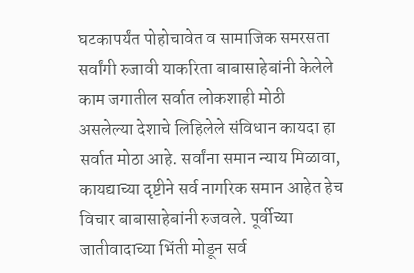घटकापर्यंत पोहोचावेत व सामाजिक समरसता सर्वांगी रुजावी याकरिता बाबासाहेबांनी केलेले काम जगातील सर्वात लोकशाही मोठी असलेल्या देशाचे लिहिलेले संविधान कायदा हा सर्वात मोठा आहे. सर्वांना समान न्याय मिळावा, कायद्याच्या दृष्टीने सर्व नागरिक समान आहेत हेच विचार बाबासाहेबांनी रुजवले. पूर्वीच्या जातीवादाच्या भिंती मोडून सर्व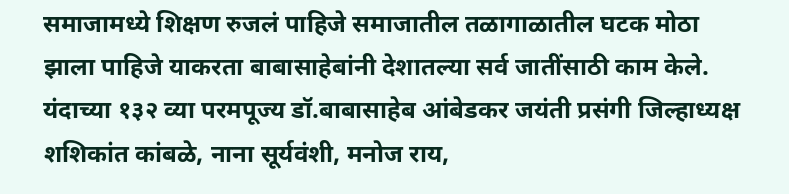समाजामध्ये शिक्षण रुजलं पाहिजे समाजातील तळागाळातील घटक मोठा झाला पाहिजे याकरता बाबासाहेबांनी देशातल्या सर्व जातींसाठी काम केले.
यंदाच्या १३२ व्या परमपूज्य डॉ.बाबासाहेब आंबेडकर जयंती प्रसंगी जिल्हाध्यक्ष शशिकांत कांबळे, नाना सूर्यवंशी, मनोज राय,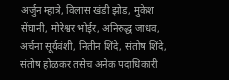अर्जुन म्हात्रे, विलास खंडी झोड, मुकेश सेंघानी, मोरेश्वर भोईर, अनिरुद्ध जाधव, अर्चना सूर्यवंशी, नितीन शिंदे, संतोष शिंदे, संतोष होळकर तसेच अनेक पदाधिकारी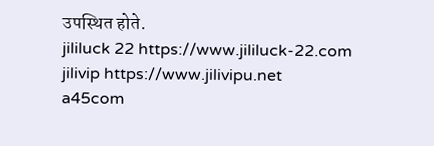उपस्थित होते.
jililuck 22 https://www.jililuck-22.com
jilivip https://www.jilivipu.net
a45com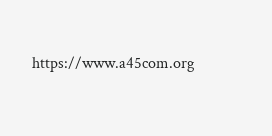https://www.a45com.org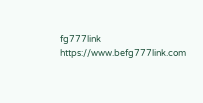fg777link https://www.befg777link.com